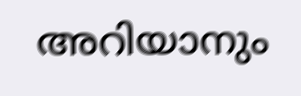അറിയാനും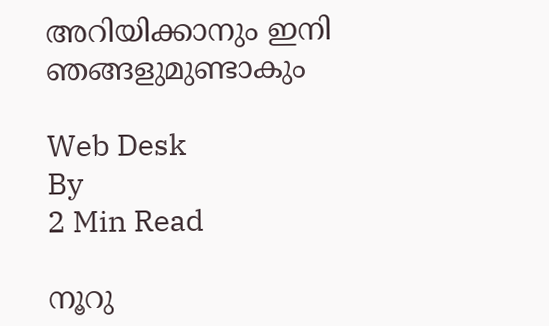അറിയിക്കാനും ഇനി ഞങ്ങളുമുണ്ടാകും

Web Desk
By
2 Min Read

നൂറു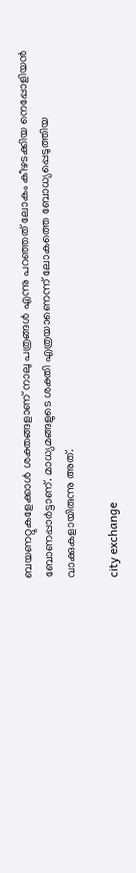ബയണറ്റുകളേക്കാള്‍ ശക്തങ്ങളാണ് നാലു പത്രങ്ങള്‍ എന്നു പറഞ്ഞത് ലോകം കീഴടക്കിയ നെപ്പോളിയന്‍ ബോണപ്പാര്‍ട്ടാണ്. മാധ്യമങ്ങളുടെ ശക്തി എത്രയാണെന്ന് ലോകത്തെ ബോധ്യപ്പെടുത്തിയ വാക്കുകളായിരുന്നു അത്.

city exchange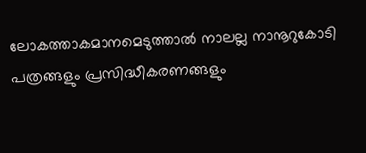ലോകത്താകമാനമെടുത്താല്‍ നാലല്ല നാനൂറുകോടി പത്രങ്ങളും പ്രസിദ്ധീകരണങ്ങളും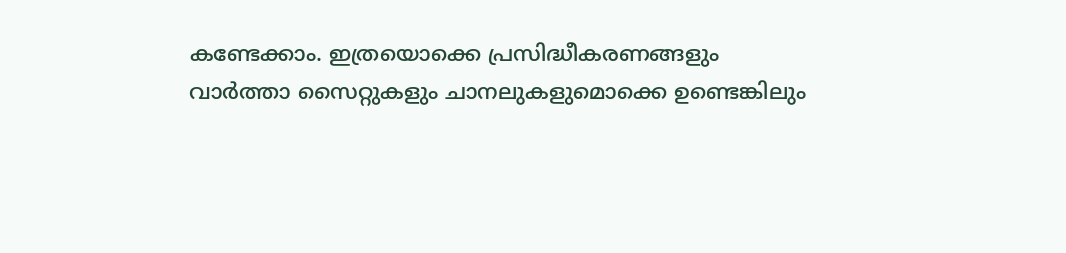കണ്ടേക്കാം. ഇത്രയൊക്കെ പ്രസിദ്ധീകരണങ്ങളും വാര്‍ത്താ സൈറ്റുകളും ചാനലുകളുമൊക്കെ ഉണ്ടെങ്കിലും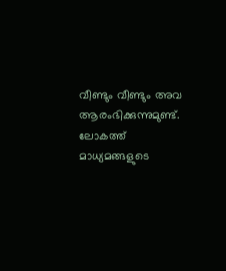വീണ്ടും വീണ്ടും അവ ആരംഭിക്കുന്നുമുണ്ട്. ലോകത്ത് മാധ്യമങ്ങളുടെ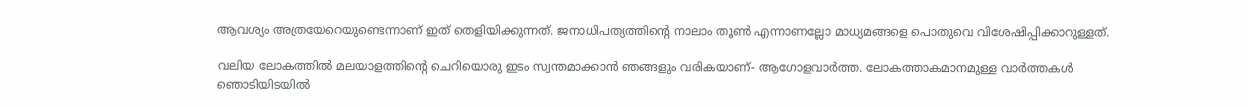ആവശ്യം അത്രയേറെയുണ്ടെന്നാണ് ഇത് തെളിയിക്കുന്നത്. ജനാധിപത്യത്തിന്റെ നാലാം തൂണ്‍ എന്നാണല്ലോ മാധ്യമങ്ങളെ പൊതുവെ വിശേഷിപ്പിക്കാറുള്ളത്.

വലിയ ലോകത്തില്‍ മലയാളത്തിന്റെ ചെറിയൊരു ഇടം സ്വന്തമാക്കാന്‍ ഞങ്ങളും വരികയാണ്- ആഗോളവാര്‍ത്ത. ലോകത്താകമാനമുള്ള വാര്‍ത്തകള്‍ ഞൊടിയിടയില്‍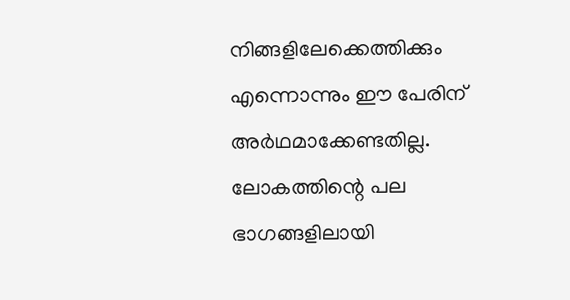നിങ്ങളിലേക്കെത്തിക്കും എന്നൊന്നും ഈ പേരിന് അര്‍ഥമാക്കേണ്ടതില്ല. ലോകത്തിന്റെ പല ഭാഗങ്ങളിലായി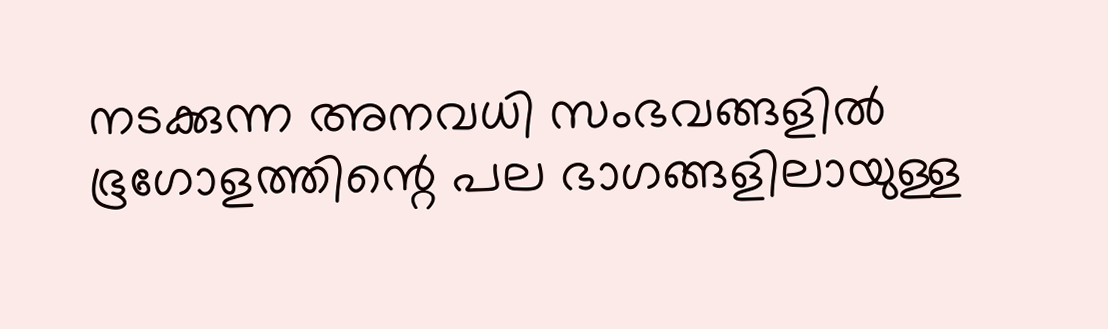നടക്കുന്ന അനവധി സംഭവങ്ങളില്‍ ഭൂഗോളത്തിന്റെ പല ഭാഗങ്ങളിലായുള്ള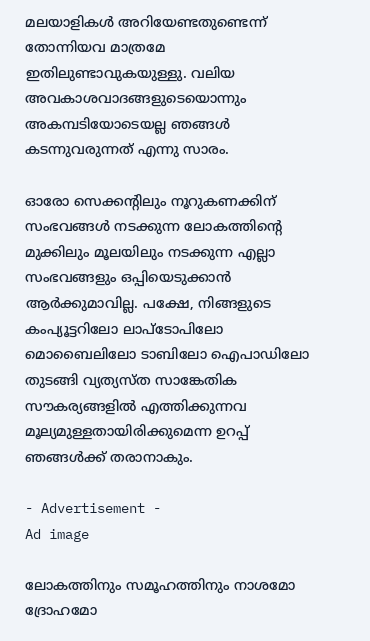മലയാളികള്‍ അറിയേണ്ടതുണ്ടെന്ന് തോന്നിയവ മാത്രമേ ഇതിലുണ്ടാവുകയുള്ളു. വലിയ അവകാശവാദങ്ങളുടെയൊന്നും അകമ്പടിയോടെയല്ല ഞങ്ങള്‍ കടന്നുവരുന്നത് എന്നു സാരം.

ഓരോ സെക്കന്റിലും നൂറുകണക്കിന് സംഭവങ്ങള്‍ നടക്കുന്ന ലോകത്തിന്റെ മുക്കിലും മൂലയിലും നടക്കുന്ന എല്ലാ സംഭവങ്ങളും ഒപ്പിയെടുക്കാന്‍ ആര്‍ക്കുമാവില്ല. പക്ഷേ, നിങ്ങളുടെ കംപ്യൂട്ടറിലോ ലാപ്ടോപിലോ മൊബൈലിലോ ടാബിലോ ഐപാഡിലോ തുടങ്ങി വ്യത്യസ്ത സാങ്കേതിക സൗകര്യങ്ങളില്‍ എത്തിക്കുന്നവ മൂല്യമുള്ളതായിരിക്കുമെന്ന ഉറപ്പ് ഞങ്ങള്‍ക്ക് തരാനാകും.

- Advertisement -
Ad image

ലോകത്തിനും സമൂഹത്തിനും നാശമോ ദ്രോഹമോ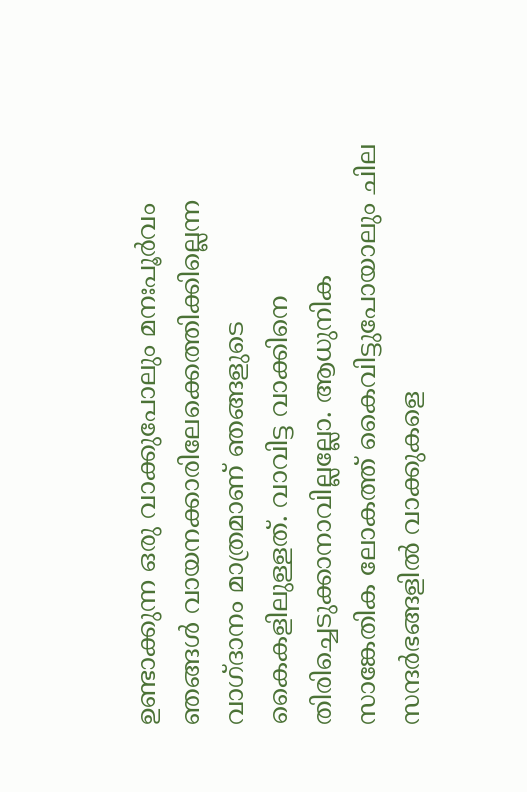ഉണ്ടാക്കുന്ന ഒരു വാക്കുപോലും മനഃപൂര്‍വം ഞങ്ങള്‍ വായനക്കാരിലേക്കെത്തിക്കില്ലെന്ന വാഗ്ദാനം മാത്രമാണ് ഞങ്ങളുടെ കൈകളിലുള്ളത്. വാവിട്ട വാക്കിനെ തിരിച്ചെടുക്കാനാവില്ലല്ലോ. ആധുനിക സാങ്കേതിക ലോകത്ത് കൈവിട്ടുപോയാലും ചില സന്ദര്‍ഭങ്ങളില്‍ വാക്കുകളെ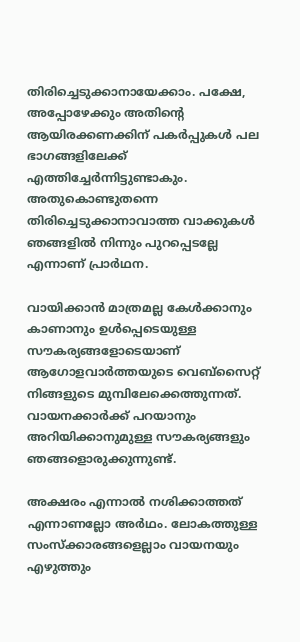തിരിച്ചെടുക്കാനായേക്കാം. പക്ഷേ, അപ്പോഴേക്കും അതിന്റെ ആയിരക്കണക്കിന് പകര്‍പ്പുകള്‍ പല ഭാഗങ്ങളിലേക്ക് എത്തിച്ചേര്‍ന്നിട്ടുണ്ടാകും. അതുകൊണ്ടുതന്നെ തിരിച്ചെടുക്കാനാവാത്ത വാക്കുകള്‍ ഞങ്ങളില്‍ നിന്നും പുറപ്പെടല്ലേ എന്നാണ് പ്രാര്‍ഥന.

വായിക്കാന്‍ മാത്രമല്ല കേള്‍ക്കാനും കാണാനും ഉള്‍പ്പെടെയുള്ള സൗകര്യങ്ങളോടെയാണ് ആഗോളവാര്‍ത്തയുടെ വെബ്സൈറ്റ് നിങ്ങളുടെ മുമ്പിലേക്കെത്തുന്നത്. വായനക്കാര്‍ക്ക് പറയാനും അറിയിക്കാനുമുള്ള സൗകര്യങ്ങളും ഞങ്ങളൊരുക്കുന്നുണ്ട്.

അക്ഷരം എന്നാല്‍ നശിക്കാത്തത് എന്നാണല്ലോ അര്‍ഥം. ലോകത്തുള്ള സംസ്‌ക്കാരങ്ങളെല്ലാം വായനയും എഴുത്തും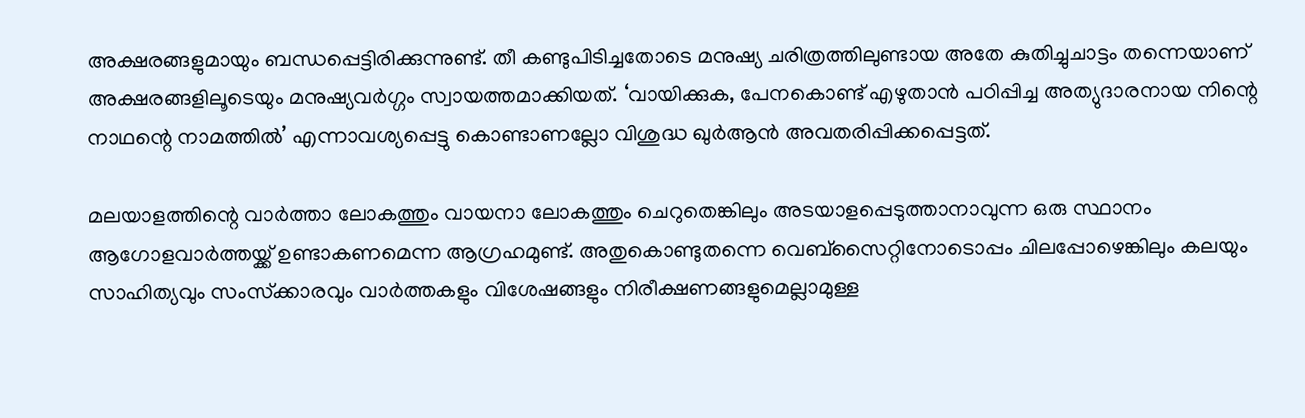അക്ഷരങ്ങളുമായും ബന്ധപ്പെട്ടിരിക്കുന്നുണ്ട്. തീ കണ്ടുപിടിച്ചതോടെ മനുഷ്യ ചരിത്രത്തിലുണ്ടായ അതേ കുതിച്ചുചാട്ടം തന്നെയാണ് അക്ഷരങ്ങളിലൂടെയും മനുഷ്യവര്‍ഗ്ഗം സ്വായത്തമാക്കിയത്. ‘വായിക്കുക, പേനകൊണ്ട് എഴുതാന്‍ പഠിപ്പിച്ച അത്യുദാരനായ നിന്റെ നാഥന്റെ നാമത്തില്‍’ എന്നാവശ്യപ്പെട്ടു കൊണ്ടാണല്ലോ വിശുദ്ധ ഖുര്‍ആന്‍ അവതരിപ്പിക്കപ്പെട്ടത്.

മലയാളത്തിന്റെ വാര്‍ത്താ ലോകത്തും വായനാ ലോകത്തും ചെറുതെങ്കിലും അടയാളപ്പെടുത്താനാവുന്ന ഒരു സ്ഥാനം ആഗോളവാര്‍ത്തയ്ക്ക് ഉണ്ടാകണമെന്ന ആഗ്രഹമുണ്ട്. അതുകൊണ്ടുതന്നെ വെബ്സൈറ്റിനോടൊപ്പം ചിലപ്പോഴെങ്കിലും കലയും സാഹിത്യവും സംസ്‌ക്കാരവും വാര്‍ത്തകളും വിശേഷങ്ങളും നിരീക്ഷണങ്ങളുമെല്ലാമുള്ള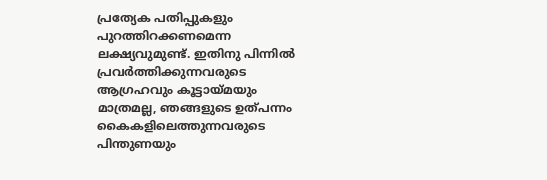പ്രത്യേക പതിപ്പുകളും പുറത്തിറക്കണമെന്ന ലക്ഷ്യവുമുണ്ട്. ഇതിനു പിന്നില്‍ പ്രവര്‍ത്തിക്കുന്നവരുടെ ആഗ്രഹവും കൂട്ടായ്മയും മാത്രമല്ല, ഞങ്ങളുടെ ഉത്പന്നം കൈകളിലെത്തുന്നവരുടെ പിന്തുണയും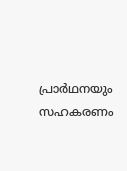പ്രാര്‍ഥനയും സഹകരണം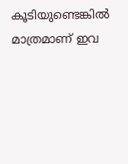കൂടിയുണ്ടെങ്കില്‍ മാത്രമാണ് ഇവ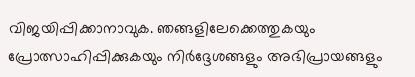വിജയിപ്പിക്കാനാവുക. ഞങ്ങളിലേക്കെത്തുകയും പ്രോത്സാഹിപ്പിക്കുകയും നിര്‍ദ്ദേശങ്ങളും അഭിപ്രായങ്ങളും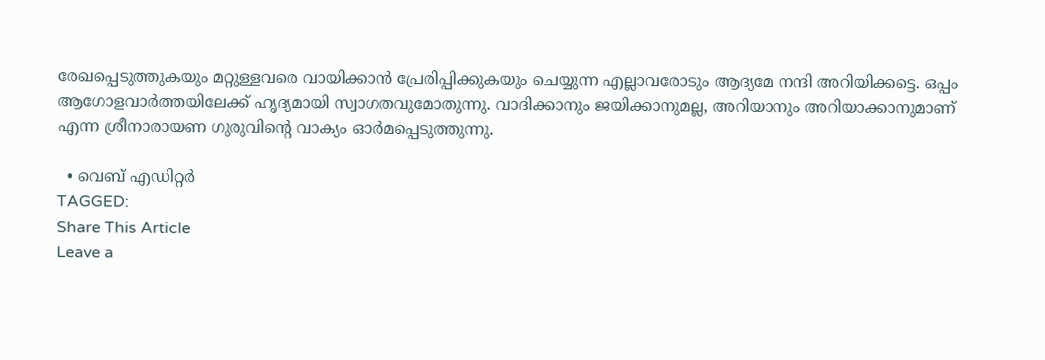രേഖപ്പെടുത്തുകയും മറ്റുള്ളവരെ വായിക്കാന്‍ പ്രേരിപ്പിക്കുകയും ചെയ്യുന്ന എല്ലാവരോടും ആദ്യമേ നന്ദി അറിയിക്കട്ടെ. ഒപ്പം ആഗോളവാര്‍ത്തയിലേക്ക് ഹൃദ്യമായി സ്വാഗതവുമോതുന്നു. വാദിക്കാനും ജയിക്കാനുമല്ല, അറിയാനും അറിയാക്കാനുമാണ് എന്ന ശ്രീനാരായണ ഗുരുവിന്റെ വാക്യം ഓര്‍മപ്പെടുത്തുന്നു.

  • വെബ് എഡിറ്റര്‍
TAGGED:
Share This Article
Leave a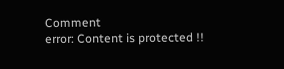Comment
error: Content is protected !!